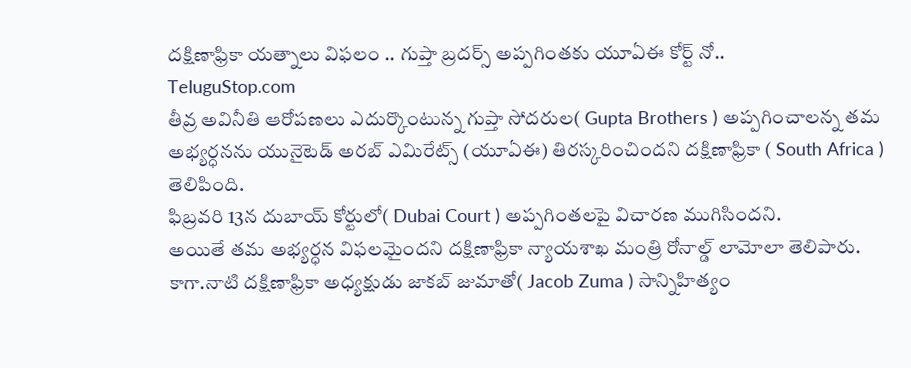దక్షిణాఫ్రికా యత్నాలు విఫలం .. గుప్తా బ్రదర్స్ అప్పగింతకు యూఏఈ కోర్ట్ నో..
TeluguStop.com
తీవ్ర అవినీతి ఆరోపణలు ఎదుర్కొంటున్న గుప్తా సోదరుల( Gupta Brothers ) అప్పగించాలన్న తమ అభ్యర్ధనను యునైటెడ్ అరబ్ ఎమిరేట్స్ (యూఏఈ) తిరస్కరించిందని దక్షిణాఫ్రికా ( South Africa ) తెలిపింది.
ఫిబ్రవరి 13న దుబాయ్ కోర్టులో( Dubai Court ) అప్పగింతలపై విచారణ ముగిసిందని.
అయితే తమ అభ్యర్ధన విఫలమైందని దక్షిణాఫ్రికా న్యాయశాఖ మంత్రి రోనాల్డ్ లామోలా తెలిపారు.
కాగా.నాటి దక్షిణాఫ్రికా అధ్యక్షుడు జాకబ్ జుమాతో( Jacob Zuma ) సాన్నిహిత్యం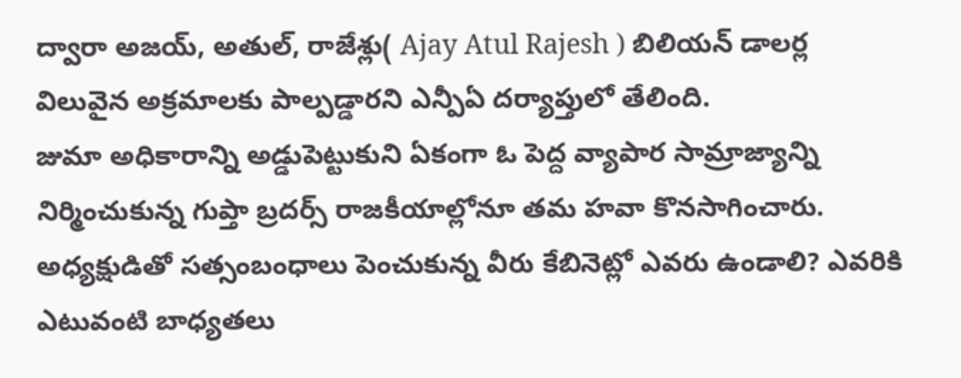ద్వారా అజయ్, అతుల్, రాజేశ్లు( Ajay Atul Rajesh ) బిలియన్ డాలర్ల విలువైన అక్రమాలకు పాల్పడ్డారని ఎన్పీఏ దర్యాప్తులో తేలింది.
జుమా అధికారాన్ని అడ్డుపెట్టుకుని ఏకంగా ఓ పెద్ద వ్యాపార సామ్రాజ్యాన్ని నిర్మించుకున్న గుప్తా బ్రదర్స్ రాజకీయాల్లోనూ తమ హవా కొనసాగించారు.
అధ్యక్షుడితో సత్సంబంధాలు పెంచుకున్న వీరు కేబినెట్లో ఎవరు ఉండాలి? ఎవరికి ఎటువంటి బాధ్యతలు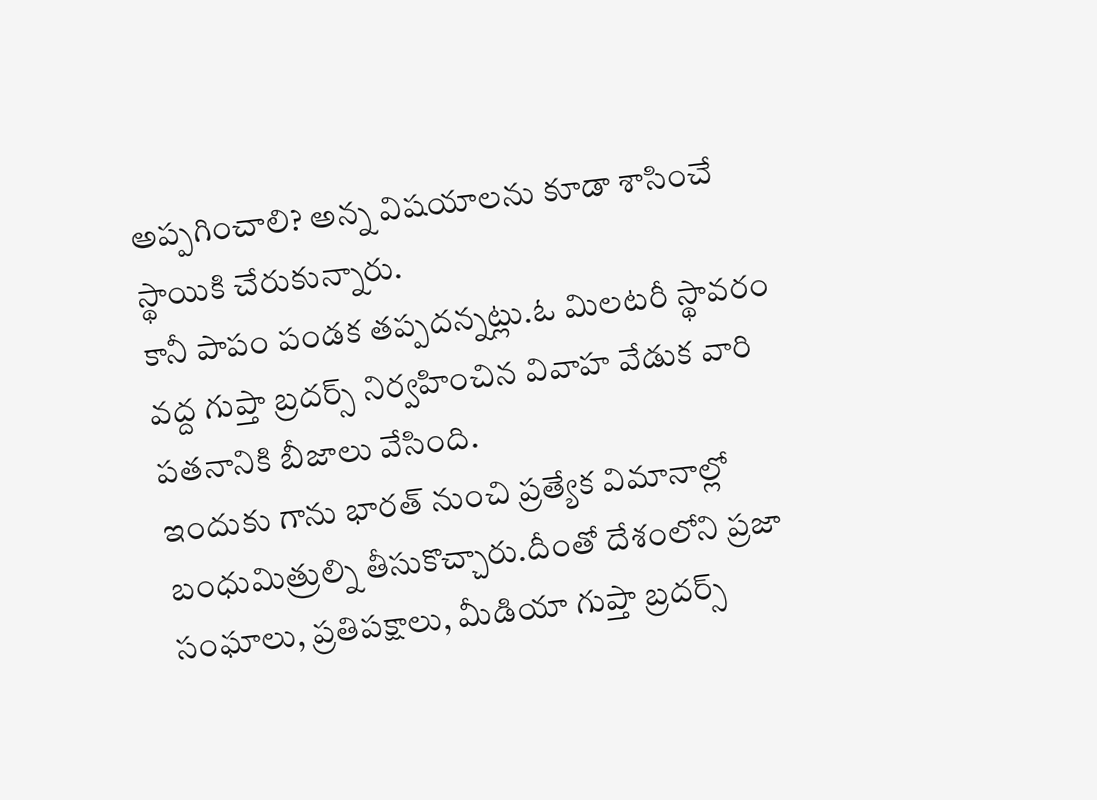అప్పగించాలి? అన్న విషయాలను కూడా శాసించే స్థాయికి చేరుకున్నారు.
కానీ పాపం పండక తప్పదన్నట్లు.ఓ మిలటరీ స్థావరం వద్ద గుప్తా బ్రదర్స్ నిర్వహించిన వివాహ వేడుక వారి పతనానికి బీజాలు వేసింది.
ఇందుకు గాను భారత్ నుంచి ప్రత్యేక విమానాల్లో బంధుమిత్రుల్ని తీసుకొచ్చారు.దీంతో దేశంలోని ప్రజా సంఘాలు, ప్రతిపక్షాలు, మీడియా గుప్తా బ్రదర్స్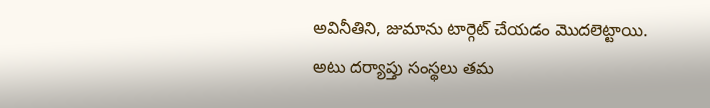అవినీతిని, జుమాను టార్గెట్ చేయడం మొదలెట్టాయి.
అటు దర్యాప్తు సంస్థలు తమ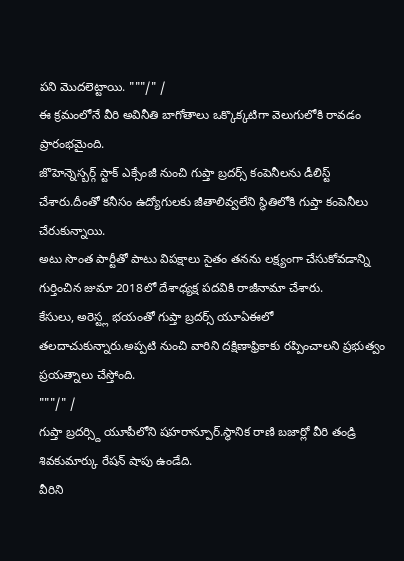పని మొదలెట్టాయి. """/" /
ఈ క్రమంలోనే వీరి అవినీతి బాగోతాలు ఒక్కొక్కటిగా వెలుగులోకి రావడం ప్రారంభమైంది.
జొహెన్నెస్బర్గ్ స్టాక్ ఎక్సేంజీ నుంచి గుప్తా బ్రదర్స్ కంపెనీలను డీలిస్ట్ చేశారు.దీంతో కనీసం ఉద్యోగులకు జీతాలివ్వలేని స్థితిలోకి గుప్తా కంపెనీలు చేరుకున్నాయి.
అటు సొంత పార్టీతో పాటు విపక్షాలు సైతం తనను లక్ష్యంగా చేసుకోవడాన్ని గుర్తించిన జుమా 2018లో దేశాధ్యక్ష పదవికి రాజీనామా చేశారు.
కేసులు, అరెస్ట్ల భయంతో గుప్తా బ్రదర్స్ యూఏఈలో తలదాచుకున్నారు.అప్పటి నుంచి వారిని దక్షిణాఫ్రికాకు రప్పించాలని ప్రభుత్వం ప్రయత్నాలు చేస్తోంది.
"""/" /
గుప్తా బ్రదర్స్ది యూపీలోని షహరాన్పూర్.స్థానిక రాణి బజార్లో వీరి తండ్రి శివకుమార్కు రేషన్ షాపు ఉండేది.
వీరిని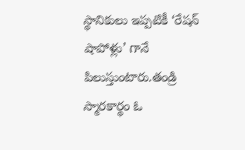స్థానికులు ఇప్పటికీ ‘రేషన్ షాపోళ్లు’ గానే పిలుస్తుంటారు.తండ్రి స్మారకార్థం ఓ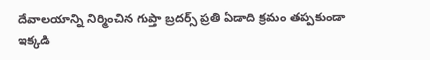దేవాలయాన్ని నిర్మించిన గుప్తా బ్రదర్స్ ప్రతి ఏడాది క్రమం తప్పకుండా ఇక్కడి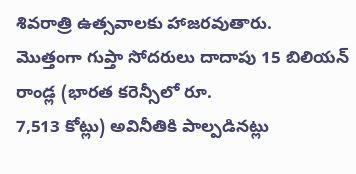శివరాత్రి ఉత్సవాలకు హాజరవుతారు.
మొత్తంగా గుప్తా సోదరులు దాదాపు 15 బిలియన్ రాండ్ల (భారత కరెన్సీలో రూ.
7,513 కోట్లు) అవినీతికి పాల్పడినట్లు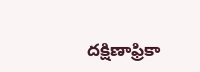దక్షిణాఫ్రికా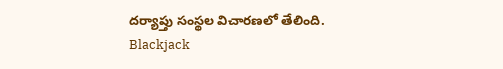దర్యాప్తు సంస్థల విచారణలో తేలింది.
Blackjack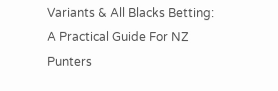Variants & All Blacks Betting: A Practical Guide For NZ Punters